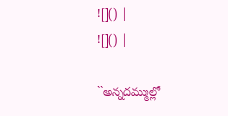![]() |
![]() |

``అన్నదమ్ముల్లో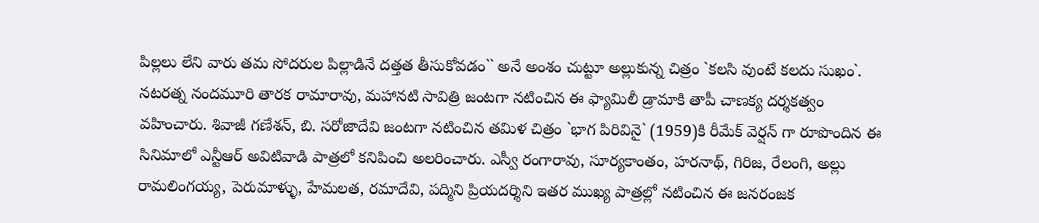పిల్లలు లేని వారు తమ సోదరుల పిల్లాడినే దత్తత తీసుకోవడం`` అనే అంశం చుట్టూ అల్లుకున్న చిత్రం `కలసి వుంటే కలదు సుఖం`. నటరత్న నందమూరి తారక రామారావు, మహానటి సావిత్రి జంటగా నటించిన ఈ ఫ్యామిలీ డ్రామాకి తాపీ చాణక్య దర్శకత్వం వహించారు. శివాజీ గణేశన్, బి. సరోజాదేవి జంటగా నటించిన తమిళ చిత్రం `భాగ పిరివినై` (1959)కి రీమేక్ వెర్షన్ గా రూపొందిన ఈ సినిమాలో ఎన్టీఆర్ అవిటివాడి పాత్రలో కనిపించి అలరించారు. ఎస్వీ రంగారావు, సూర్యకాంతం, హరనాథ్, గిరిజ, రేలంగి, అల్లు రామలింగయ్య, పెరుమాళ్ళు, హేమలత, రమాదేవి, పద్మిని ప్రియదర్శిని ఇతర ముఖ్య పాత్రల్లో నటించిన ఈ జనరంజక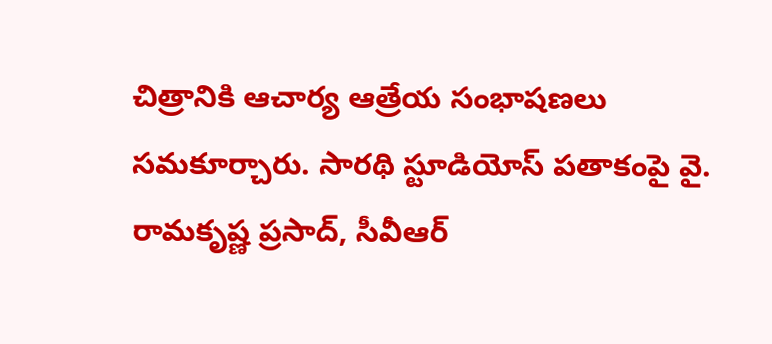చిత్రానికి ఆచార్య ఆత్రేయ సంభాషణలు సమకూర్చారు. సారథి స్టూడియోస్ పతాకంపై వై. రామకృష్ణ ప్రసాద్, సీవీఆర్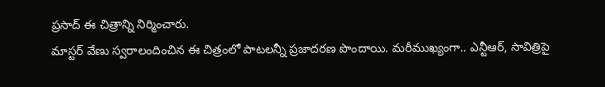ప్రసాద్ ఈ చిత్రాన్ని నిర్మించారు.
మాస్టర్ వేణు స్వరాలందించిన ఈ చిత్రంలో పాటలన్నీ ప్రజాదరణ పొందాయి. మరీముఖ్యంగా.. ఎన్టీఆర్, సావిత్రిపై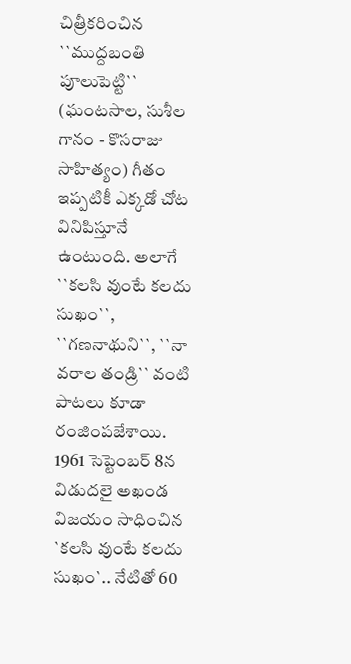చిత్రీకరించిన ``ముద్దబంతి పూలుపెట్టి`` (ఘంటసాల, సుశీల గానం - కొసరాజు సాహిత్యం) గీతం ఇప్పటికీ ఎక్కడో చోట వినిపిస్తూనే ఉంటుంది. అలాగే ``కలసి వుంటే కలదు సుఖం``, ``గణనాథుని``, ``నా వరాల తండ్రి`` వంటి పాటలు కూడా రంజింపజేశాయి. 1961 సెప్టెంబర్ 8న విడుదలై అఖండ విజయం సాధించిన `కలసి వుంటే కలదు సుఖం`.. నేటితో 60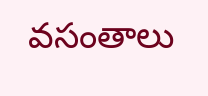వసంతాలు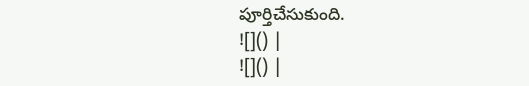పూర్తిచేసుకుంది.
![]() |
![]() |